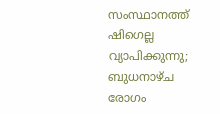സംസ്ഥാനത്ത് ഷിഗെല്ല വ്യാപിക്കുന്നു; ബുധനാഴ്ച രോഗം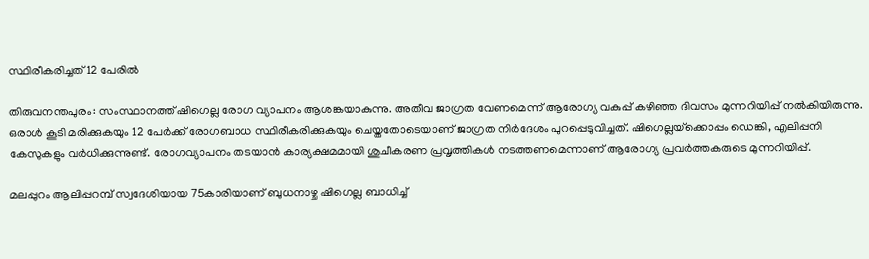സ്ഥിരീകരിച്ചത് 12 പേരില്‍

തിരുവനന്തപുരം: സംസ്ഥാനത്ത് ഷിഗെല്ല രോഗ വ്യാപനം ആശങ്കയാകുന്നു. അതീവ ജാഗ്രത വേണമെന്ന് ആരോഗ്യ വകുപ്പ് കഴിഞ്ഞ ദിവസം മുന്നറിയിപ്പ് നല്‍കിയിരുന്നു. ഒരാള്‍ കൂടി മരിക്കുകയും 12 പേര്‍ക്ക് രോഗബാധ സ്ഥിരീകരിക്കുകയും ചെയ്തതോടെയാണ് ജാഗ്രത നിര്‍ദേശം പുറപ്പെടുവിച്ചത്. ഷിഗെല്ലയ്‌ക്കൊപ്പം ഡെങ്കി, എലിപ്പനി കേസുകളും വര്‍ധിക്കുന്നുണ്ട്. രോഗവ്യാപനം തടയാന്‍ കാര്യക്ഷമമായി ശുചീകരണ പ്രവൃത്തികള്‍ നടത്തണമെന്നാണ് ആരോഗ്യ പ്രവര്‍ത്തകരുടെ മുന്നറിയിപ്പ്.

മലപ്പുറം ആലിപ്പറമ്പ് സ്വദേശിയായ 75കാരിയാണ് ബുധനാഴ്ച ഷിഗെല്ല ബാധിച്ച്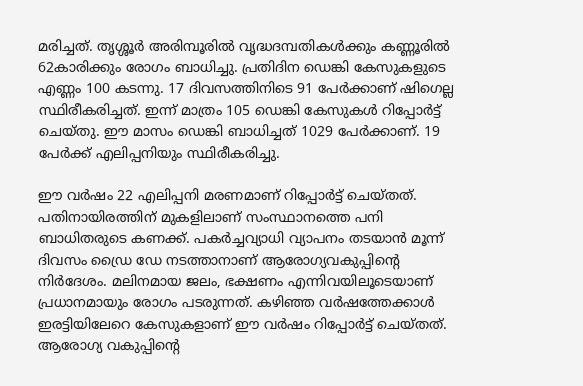മരിച്ചത്. തൃശ്ശൂര്‍ അരിമ്പൂരില്‍ വൃദ്ധദമ്പതികള്‍ക്കും കണ്ണൂരില്‍ 62കാരിക്കും രോഗം ബാധിച്ചു. പ്രതിദിന ഡെങ്കി കേസുകളുടെ എണ്ണം 100 കടന്നു. 17 ദിവസത്തിനിടെ 91 പേര്‍ക്കാണ് ഷിഗെല്ല സ്ഥിരീകരിച്ചത്. ഇന്ന് മാത്രം 105 ഡെങ്കി കേസുകള്‍ റിപ്പോര്‍ട്ട് ചെയ്തു. ഈ മാസം ഡെങ്കി ബാധിച്ചത് 1029 പേര്‍ക്കാണ്. 19 പേര്‍ക്ക് എലിപ്പനിയും സ്ഥിരീകരിച്ചു.

ഈ വര്‍ഷം 22 എലിപ്പനി മരണമാണ് റിപ്പോര്‍ട്ട് ചെയ്തത്. പതിനായിരത്തിന് മുകളിലാണ് സംസ്ഥാനത്തെ പനി ബാധിതരുടെ കണക്ക്. പകര്‍ച്ചവ്യാധി വ്യാപനം തടയാന്‍ മൂന്ന് ദിവസം ഡ്രൈ ഡേ നടത്താനാണ് ആരോഗ്യവകുപ്പിന്റെ നിര്‍ദേശം. മലിനമായ ജലം, ഭക്ഷണം എന്നിവയിലൂടെയാണ് പ്രധാനമായും രോഗം പടരുന്നത്. കഴിഞ്ഞ വര്‍ഷത്തേക്കാള്‍ ഇരട്ടിയിലേറെ കേസുകളാണ് ഈ വര്‍ഷം റിപ്പോര്‍ട്ട് ചെയ്തത്. ആരോഗ്യ വകുപ്പിന്റെ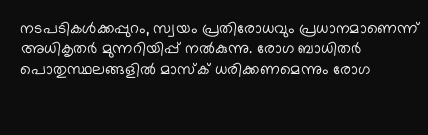നടപടികള്‍ക്കപ്പുറം, സ്വയം പ്രതിരോധവും പ്രധാനമാണെന്ന് അധികൃതര്‍ മുന്നറിയിപ്പ് നല്‍കുന്നു. രോഗ ബാധിതര്‍ പൊതുസ്ഥലങ്ങളില്‍ മാസ്‌ക് ധരിക്കണമെന്നും രോഗ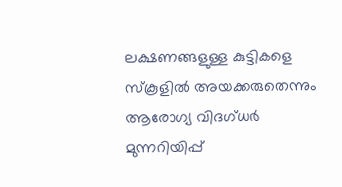ലക്ഷണങ്ങളുള്ള കുട്ടികളെ സ്‌കൂളില്‍ അയക്കരുതെന്നും ആരോഗ്യ വിദഗ്ധര്‍ മുന്നറിയിപ്പ്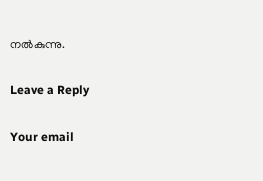നല്‍കുന്നു.

Leave a Reply

Your email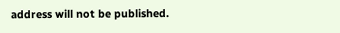address will not be published.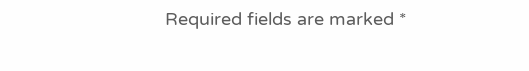Required fields are marked *